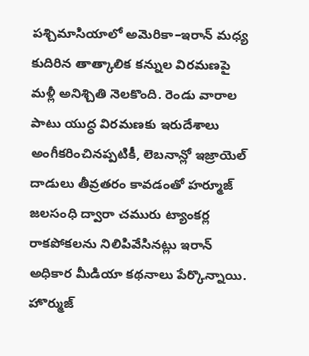పశ్చిమాసియాలో అమెరికా–ఇరాన్ మధ్య కుదిరిన తాత్కాలిక కన్నుల విరమణపై మళ్లీ అనిశ్చితి నెలకొంది. రెండు వారాల పాటు యుద్ధ విరమణకు ఇరుదేశాలు అంగీకరించినప్పటికీ, లెబనాన్లో ఇజ్రాయెల్ దాడులు తీవ్రతరం కావడంతో హర్మూజ్ జలసంధి ద్వారా చమురు ట్యాంకర్ల రాకపోకలను నిలిపివేసినట్లు ఇరాన్ అధికార మీడియా కథనాలు పేర్కొన్నాయి.
హొర్ముజ్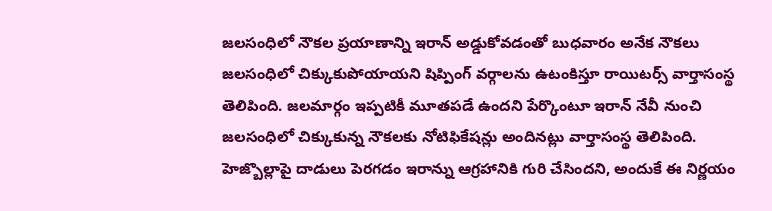జలసంధిలో నౌకల ప్రయాణాన్ని ఇరాన్ అడ్డుకోవడంతో బుధవారం అనేక నౌకలు జలసంధిలో చిక్కుకుపోయాయని షిప్పింగ్ వర్గాలను ఉటంకిస్తూ రాయిటర్స్ వార్తాసంస్థ తెలిపింది. జలమార్గం ఇప్పటికీ మూతపడే ఉందని పేర్కొంటూ ఇరాన్ నేవీ నుంచి జలసంధిలో చిక్కుకున్న నౌకలకు నోటిఫికేషన్లు అందినట్లు వార్తాసంస్థ తెలిపింది.
హెజ్బొల్లాపై దాడులు పెరగడం ఇరాన్ను ఆగ్రహానికి గురి చేసిందని, అందుకే ఈ నిర్ణయం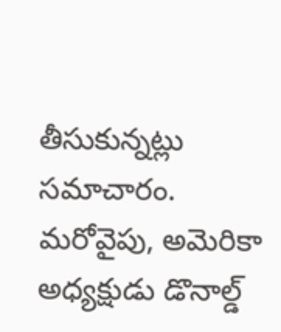తీసుకున్నట్లు సమాచారం.
మరోవైపు, అమెరికా అధ్యక్షుడు డొనాల్డ్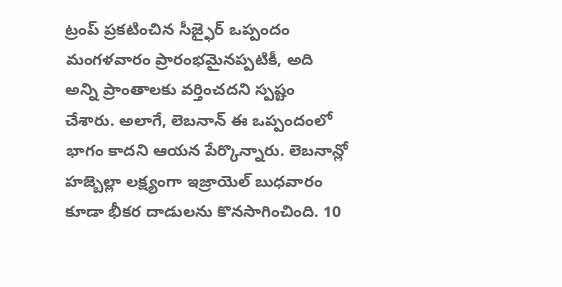ట్రంప్ ప్రకటించిన సీజ్ఫైర్ ఒప్పందం మంగళవారం ప్రారంభమైనప్పటికీ, అది అన్ని ప్రాంతాలకు వర్తించదని స్పష్టం చేశారు. అలాగే, లెబనాన్ ఈ ఒప్పందంలో భాగం కాదని ఆయన పేర్కొన్నారు. లెబనాన్లో హజ్బెల్లా లక్ష్యంగా ఇజ్రాయెల్ బుధవారం కూడా భీకర దాడులను కొనసాగించింది. 10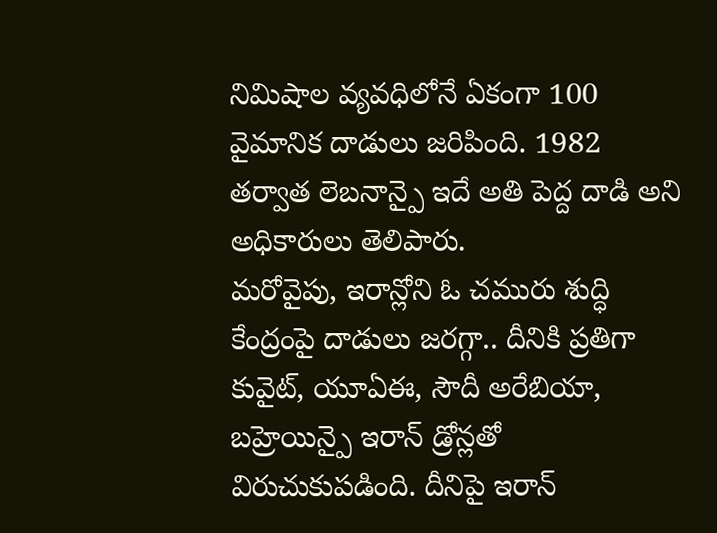నిమిషాల వ్యవధిలోనే ఏకంగా 100 వైమానిక దాడులు జరిపింది. 1982 తర్వాత లెబనాన్పై ఇదే అతి పెద్ద దాడి అని అధికారులు తెలిపారు.
మరోవైపు, ఇరాన్లోని ఓ చమురు శుద్ధి కేంద్రంపై దాడులు జరగ్గా.. దీనికి ప్రతిగా కువైట్, యూఏఈ, సౌదీ అరేబియా, బహ్రెయిన్పై ఇరాన్ డ్రోన్లతో విరుచుకుపడింది. దీనిపై ఇరాన్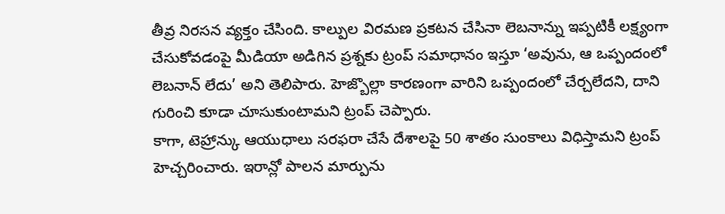తీవ్ర నిరసన వ్యక్తం చేసింది. కాల్పుల విరమణ ప్రకటన చేసినా లెబనాన్ను ఇప్పటికీ లక్ష్యంగా చేసుకోవడంపై మీడియా అడిగిన ప్రశ్నకు ట్రంప్ సమాధానం ఇస్తూ ‘అవును, ఆ ఒప్పందంలో లెబనాన్ లేదు’ అని తెలిపారు. హెజ్బొల్లా కారణంగా వారిని ఒప్పందంలో చేర్చలేదని, దాని గురించి కూడా చూసుకుంటామని ట్రంప్ చెప్పారు.
కాగా, టెహ్రాన్కు ఆయుధాలు సరఫరా చేసే దేశాలపై 50 శాతం సుంకాలు విధిస్తామని ట్రంప్ హెచ్చరించారు. ఇరాన్లో పాలన మార్పును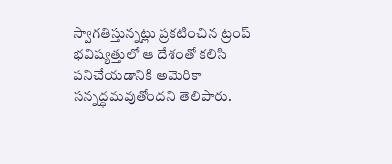స్వాగతిస్తున్నట్లు ప్రకటించిన ట్రంప్ భవిష్యత్తులో ఆ దేశంతో కలిసి పనిచేయడానికి అమెరికా సన్నద్ధమవుతోందని తెలిపారు.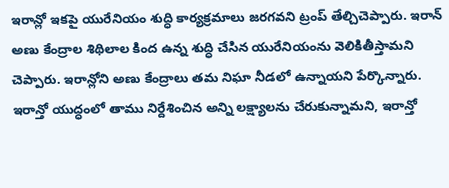ఇరాన్లో ఇకపై యురేనియం శుద్ధి కార్యక్రమాలు జరగవని ట్రంప్ తేల్చిచెప్పారు. ఇరాన్ అణు కేంద్రాల శిథిలాల కింద ఉన్న శుద్ధి చేసిన యురేనియంను వెలికితీస్తామని చెప్పారు. ఇరాన్లోని అణు కేంద్రాలు తమ నిఘా నీడలో ఉన్నాయని పేర్కొన్నారు.
ఇరాన్తో యుద్ధంలో తాము నిర్దేశించిన అన్ని లక్ష్యాలను చేరుకున్నామని, ఇరాన్తో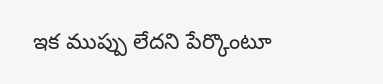ఇక ముప్పు లేదని పేర్కొంటూ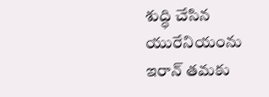శుద్ధి చేసిన యురేనియంను ఇరాన్ తమకు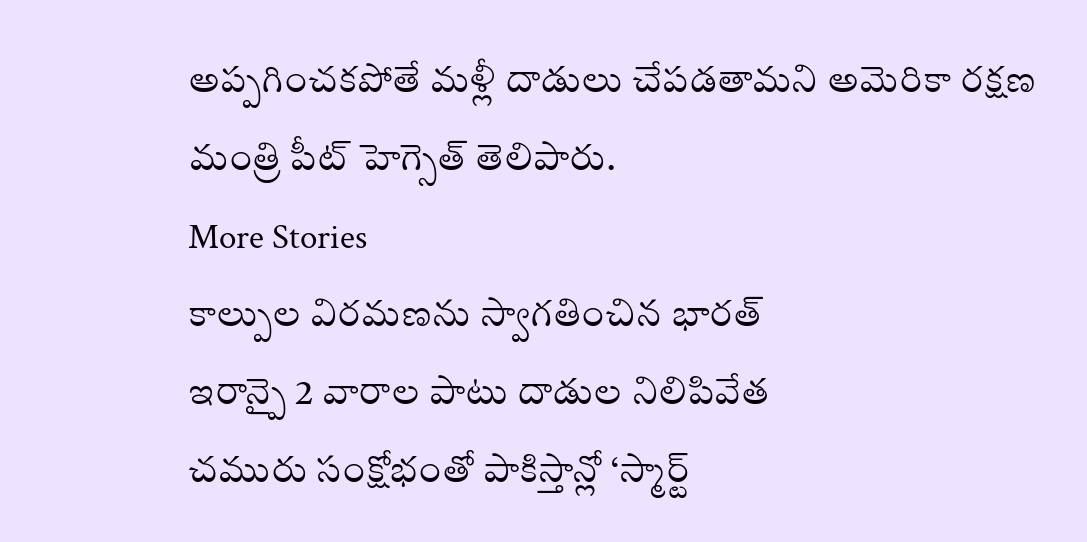అప్పగించకపోతే మళ్లీ దాడులు చేపడతామని అమెరికా రక్షణ మంత్రి పీట్ హెగ్సెత్ తెలిపారు.
More Stories
కాల్పుల విరమణను స్వాగతించిన భారత్
ఇరాన్పై 2 వారాల పాటు దాడుల నిలిపివేత
చమురు సంక్షోభంతో పాకిస్తాన్లో ‘స్మార్ట్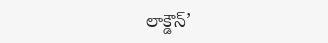లాక్డౌన్’